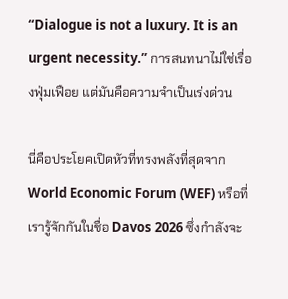“Dialogue is not a luxury. It is an urgent necessity.” การสนทนาไม่ใช่เรื่องฟุ่มเฟือย แต่มันคือความจำเป็นเร่งด่วน

นี่คือประโยคเปิดหัวที่ทรงพลังที่สุดจาก World Economic Forum (WEF) หรือที่เรารู้จักกันในชื่อ Davos 2026 ซึ่งกำลังจะ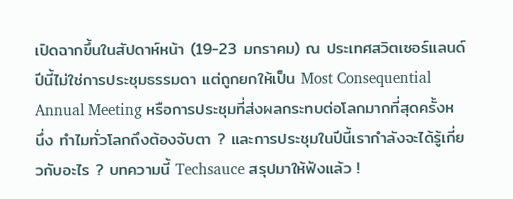เปิดฉากขึ้นในสัปดาห์หน้า (19-23 มกราคม) ณ ประเทศสวิตเซอร์แลนด์
ปีนี้ไม่ใช่การประชุมธรรมดา แต่ถูกยกให้เป็น Most Consequential Annual Meeting หรือการประชุมที่ส่งผลกระทบต่อโลกมากที่สุดครั้งหนึ่ง ทำไมทั่วโลกถึงต้องจับตา ? และการประชุมในปีนี้เรากำลังจะได้รู้เกี่ยวกับอะไร ? บทความนี้ Techsauce สรุปมาให้ฟังแล้ว !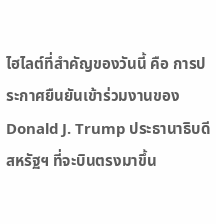ไฮไลต์ที่สำคัญของวันนี้ คือ การประกาศยืนยันเข้าร่วมงานของ Donald J. Trump ประธานาธิบดีสหรัฐฯ ที่จะบินตรงมาขึ้น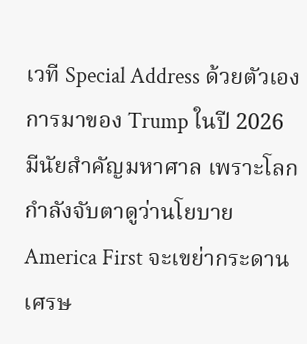เวที Special Address ด้วยตัวเอง
การมาของ Trump ในปี 2026 มีนัยสำคัญมหาศาล เพราะโลกกำลังจับตาดูว่านโยบาย America First จะเขย่ากระดานเศรษ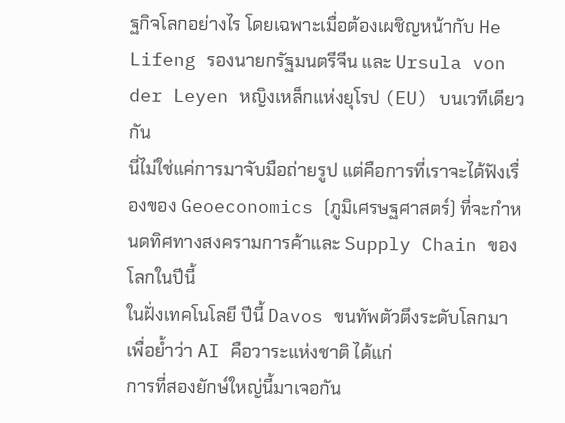ฐกิจโลกอย่างไร โดยเฉพาะเมื่อต้องเผชิญหน้ากับ He Lifeng รองนายกรัฐมนตรีจีน และ Ursula von der Leyen หญิงเหล็กแห่งยุโรป (EU) บนเวทีเดียวกัน
นี่ไม่ใช่แค่การมาจับมือถ่ายรูป แต่คือการที่เราจะได้ฟังเรื่องของ Geoeconomics (ภูมิเศรษฐศาสตร์) ที่จะกำหนดทิศทางสงครามการค้าและ Supply Chain ของโลกในปีนี้
ในฝั่งเทคโนโลยี ปีนี้ Davos ขนทัพตัวตึงระดับโลกมาเพื่อย้ำว่า AI คือวาระแห่งชาติ ได้แก่
การที่สองยักษ์ใหญ่นี้มาเจอกัน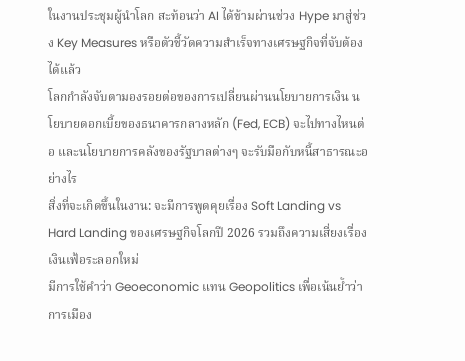ในงานประชุมผู้นำโลก สะท้อนว่า AI ได้ข้ามผ่านช่วง Hype มาสู่ช่วง Key Measures หรือตัวชี้วัดความสำเร็จทางเศรษฐกิจที่จับต้องได้แล้ว
โลกกำลังจับตามองรอยต่อของการเปลี่ยนผ่านนโยบายการเงิน นโยบายดอกเบี้ยของธนาคารกลางหลัก (Fed, ECB) จะไปทางไหนต่อ และนโยบายการคลังของรัฐบาลต่างๆ จะรับมือกับหนี้สาธารณะอย่างไร
สิ่งที่จะเกิดขึ้นในงาน: จะมีการพูดคุยเรื่อง Soft Landing vs Hard Landing ของเศรษฐกิจโลกปี 2026 รวมถึงความเสี่ยงเรื่องเงินเฟ้อระลอกใหม่
มีการใช้คำว่า Geoeconomic แทน Geopolitics เพื่อเน้นย้ำว่า การเมือง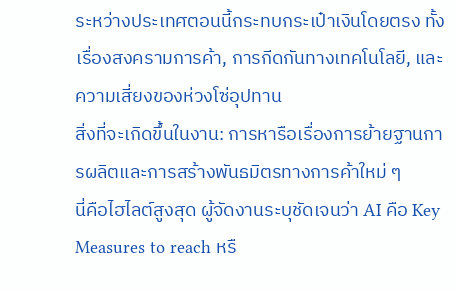ระหว่างประเทศตอนนี้กระทบกระเป๋าเงินโดยตรง ทั้งเรื่องสงครามการค้า, การกีดกันทางเทคโนโลยี, และความเสี่ยงของห่วงโซ่อุปทาน
สิ่งที่จะเกิดขึ้นในงาน: การหารือเรื่องการย้ายฐานการผลิตและการสร้างพันธมิตรทางการค้าใหม่ ๆ
นี่คือไฮไลต์สูงสุด ผู้จัดงานระบุชัดเจนว่า AI คือ Key Measures to reach หรื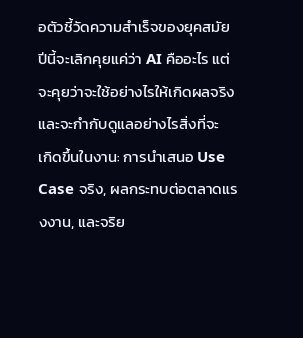อตัวชี้วัดความสำเร็จของยุคสมัย ปีนี้จะเลิกคุยแค่ว่า AI คืออะไร แต่จะคุยว่าจะใช้อย่างไรให้เกิดผลจริง และจะกำกับดูแลอย่างไรสิ่งที่จะ
เกิดขึ้นในงาน: การนำเสนอ Use Case จริง, ผลกระทบต่อตลาดแรงงาน, และจริย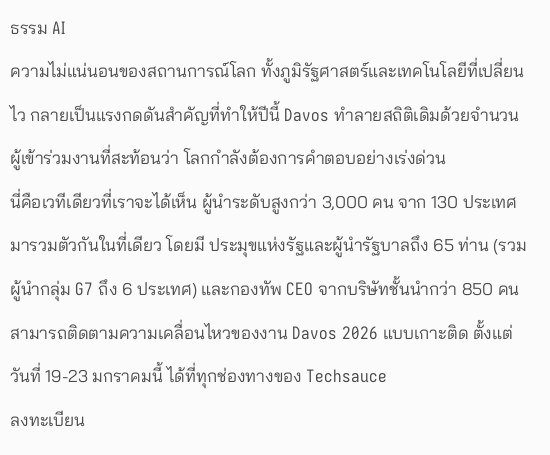ธรรม AI
ความไม่แน่นอนของสถานการณ์โลก ทั้งภูมิรัฐศาสตร์และเทคโนโลยีที่เปลี่ยนไว กลายเป็นแรงกดดันสำคัญที่ทำให้ปีนี้ Davos ทำลายสถิติเดิมด้วยจำนวนผู้เข้าร่วมงานที่สะท้อนว่า โลกกำลังต้องการคำตอบอย่างเร่งด่วน
นี่คือเวทีเดียวที่เราจะได้เห็น ผู้นำระดับสูงกว่า 3,000 คน จาก 130 ประเทศ มารวมตัวกันในที่เดียว โดยมี ประมุขแห่งรัฐและผู้นำรัฐบาลถึง 65 ท่าน (รวมผู้นำกลุ่ม G7 ถึง 6 ประเทศ) และกองทัพ CEO จากบริษัทชั้นนำกว่า 850 คน
สามารถติดตามความเคลื่อนไหวของงาน Davos 2026 แบบเกาะติด ตั้งแต่วันที่ 19-23 มกราคมนี้ ได้ที่ทุกช่องทางของ Techsauce
ลงทะเบียน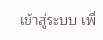เข้าสู่ระบบ เพื่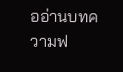ออ่านบทความฟ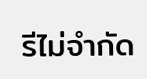รีไม่จำกัด